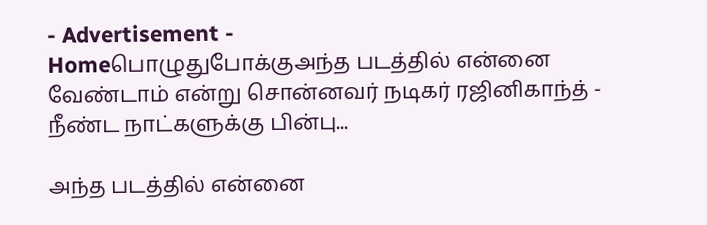- Advertisement -
Homeபொழுதுபோக்குஅந்த படத்தில் என்னை வேண்டாம் என்று சொன்னவர் நடிகர் ரஜினிகாந்த் - நீண்ட நாட்களுக்கு பின்பு...

அந்த படத்தில் என்னை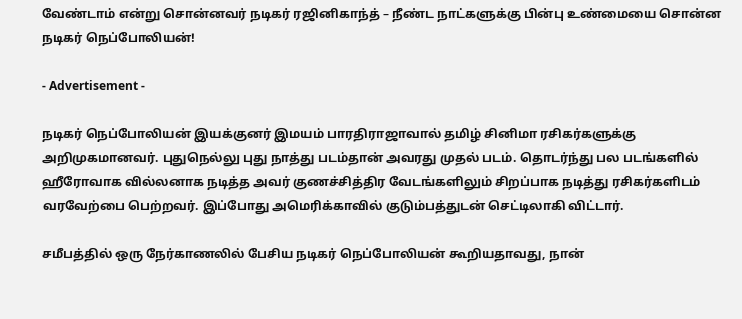வேண்டாம் என்று சொன்னவர் நடிகர் ரஜினிகாந்த் – நீண்ட நாட்களுக்கு பின்பு உண்மையை சொன்ன நடிகர் நெப்போலியன்!

- Advertisement -

நடிகர் நெப்போலியன் இயக்குனர் இமயம் பாரதிராஜாவால் தமிழ் சினிமா ரசிகர்களுக்கு அறிமுகமானவர். புதுநெல்லு புது நாத்து படம்தான் அவரது முதல் படம். தொடர்ந்து பல படங்களில் ஹீரோவாக வில்லனாக நடித்த அவர் குணச்சித்திர வேடங்களிலும் சிறப்பாக நடித்து ரசிகர்களிடம் வரவேற்பை பெற்றவர். இப்போது அமெரிக்காவில் குடும்பத்துடன் செட்டிலாகி விட்டார்.

சமீபத்தில் ஒரு நேர்காணலில் பேசிய நடிகர் நெப்போலியன் கூறியதாவது, நான்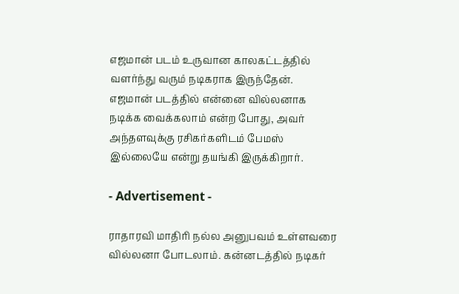எஜமான் படம் உருவான காலகட்டத்தில் வளர்ந்து வரும் நடிகராக இருந்தேன். எஜமான் படத்தில் என்னை வில்லனாக நடிக்க வைக்கலாம் என்ற போது, அவர் அந்தளவுக்கு ரசிகர்களிடம் பேமஸ் இல்லையே என்று தயங்கி இருக்கிறார்.

- Advertisement -

ராதாரவி மாதிரி நல்ல அனுபவம் உள்ளவரை வில்லனா போடலாம். கன்னடத்தில் நடிகர்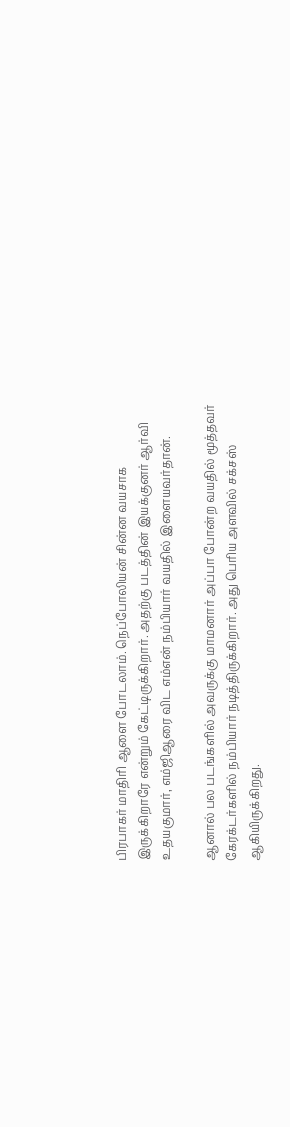பிரபாகர் மாதிரி ஆளை போடலாம். நெப்போலியன் சின்ன வயசாக இருக்கிறாரே என்றும் கேட்டிருக்கிறார். அதற்கு படத்தின் இயக்குனர் ஆர்வி உதயகுமார், எம்ஜிஆரை விட எம்என் நம்பியார் வயதில் இளையவர்தான்.

ஆனால் பல படங்களில் அவருக்கு மாமனார் அப்பா போன்ற வயதில் மூத்தவர் கேரக்டர்களில் நம்பியார் நடித்திருக்கிறார். அது பெரிய அளவில் சக்சஸ் ஆகியிருக்கிறது.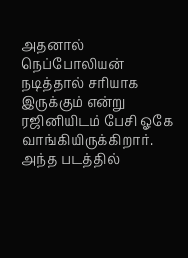அதனால் நெப்போலியன் நடித்தால் சரியாக இருக்கும் என்று ரஜினியிடம் பேசி ஓகே வாங்கியிருக்கிறார். அந்த படத்தில்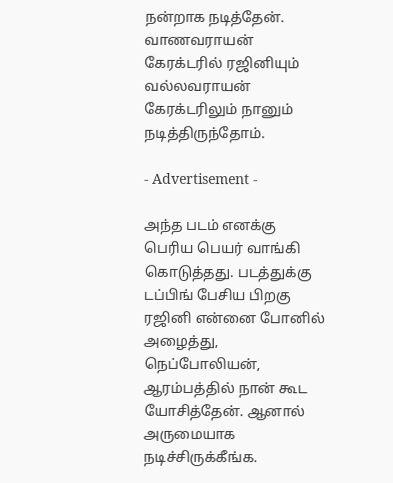நன்றாக நடித்தேன். வாணவராயன் கேரக்டரில் ரஜினியும் வல்லவராயன் கேரக்டரிலும் நானும் நடித்திருந்தோம்.

- Advertisement -

அந்த படம் எனக்கு பெரிய பெயர் வாங்கி கொடுத்தது. படத்துக்கு டப்பிங் பேசிய பிறகு ரஜினி என்னை போனில் அழைத்து, நெப்போலியன், ஆரம்பத்தில் நான் கூட யோசித்தேன். ஆனால் அருமையாக நடிச்சிருக்கீங்க.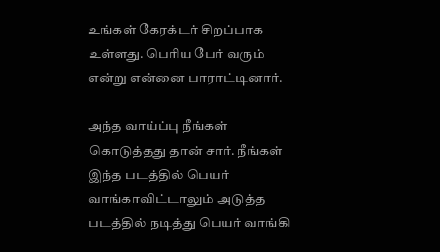உங்கள் கேரக்டர் சிறப்பாக உள்ளது. பெரிய பேர் வரும் என்று என்னை பாராட்டினார்.

அந்த வாய்ப்பு நீங்கள் கொடுத்தது தான் சார். நீங்கள் இந்த படத்தில் பெயர் வாங்காவிட்டாலும் அடுத்த படத்தில் நடித்து பெயர் வாங்கி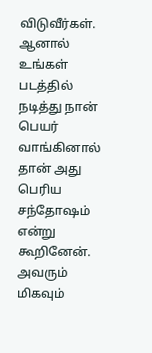விடுவீர்கள். ஆனால் உங்கள் படத்தில் நடித்து நான் பெயர் வாங்கினால் தான் அது பெரிய சந்தோஷம் என்று கூறினேன். அவரும் மிகவும்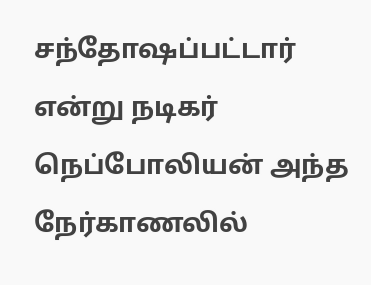சந்தோஷப்பட்டார் என்று நடிகர் நெப்போலியன் அந்த நேர்காணலில்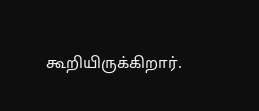கூறியிருக்கிறார்.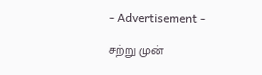- Advertisement -

சற்று முன்